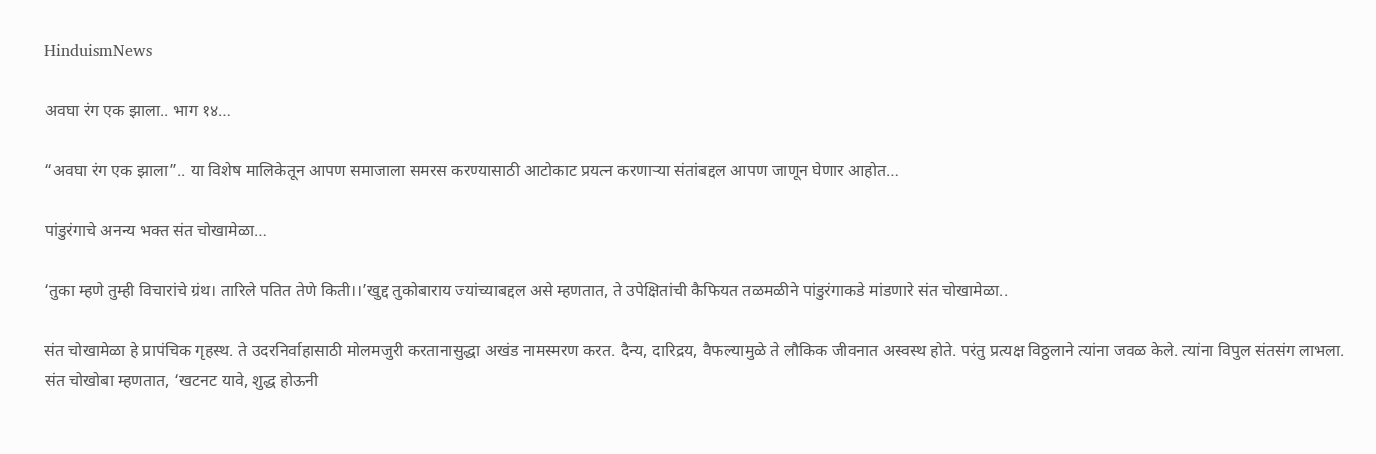HinduismNews

अवघा रंग एक झाला.. भाग १४…

“अवघा रंग एक झाला”.. या विशेष मालिकेतून आपण समाजाला समरस करण्यासाठी आटोकाट प्रयत्न करणाऱ्या संतांबद्दल आपण जाणून घेणार आहोत…

पांडुरंगाचे अनन्य भक्त संत चोखामेळा…

‘तुका म्हणे तुम्ही विचारांचे ग्रंथ। तारिले पतित तेणे किती।।’खुद्द तुकोबाराय ज्यांच्याबद्दल असे म्हणतात, ते उपेक्षितांची कैफियत तळमळीने पांडुरंगाकडे मांडणारे संत चोखामेळा..

संत चोखामेळा हे प्रापंचिक गृहस्थ. ते उदरनिर्वाहासाठी मोलमजुरी करतानासुद्धा अखंड नामस्मरण करत. दैन्य, दारिद्रय, वैफल्यामुळे ते लौकिक जीवनात अस्वस्थ होते. परंतु प्रत्यक्ष विठ्ठलाने त्यांना जवळ केले. त्यांना विपुल संतसंग लाभला. संत चोखोबा म्हणतात, ‘खटनट यावे, शुद्ध होऊनी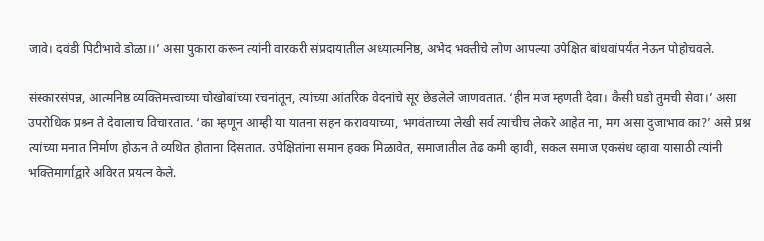जावे। दवंडी पिटीभावे डोळा।।’ असा पुकारा करून त्यांनी वारकरी संप्रदायातील अध्यात्मनिष्ठ, अभेद भक्तीचे लोण आपल्या उपेक्षित बांधवांपर्यंत नेऊन पोहोचवले.

संस्कारसंपन्न, आत्मनिष्ठ व्यक्तिमत्त्वाच्या चोखोबांच्या रचनांतून, त्यांच्या आंतरिक वेदनांचे सूर छेडलेले जाणवतात. ‘हीन मज म्हणती देवा। कैसी घडो तुमची सेवा।’ असा उपरोधिक प्रश्र्न ते देवालाच विचारतात. ‘का म्हणून आम्ही या यातना सहन करावयाच्या, भगवंताच्या लेखी सर्व त्याचीच लेकरे आहेत ना, मग असा दुजाभाव का?’ असे प्रश्न त्यांच्या मनात निर्माण होऊन ते व्यथित होताना दिसतात. उपेक्षितांना समान हक्क मिळावेत, समाजातील तेढ कमी व्हावी, सकल समाज एकसंध व्हावा यासाठी त्यांनी भक्तिमार्गाद्वारे अविरत प्रयत्न केले.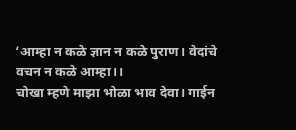‘आम्हा न कळे ज्ञान न कळे पुराण। वेदांचे वचन न कळे आम्हा।।
चोखा म्हणे माझा भोळा भाव देवा। गाईन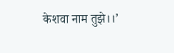केशवा नाम तुझे।।’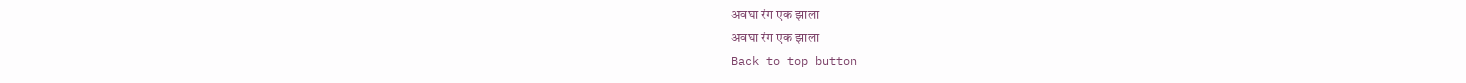अवघा रंग एक झाला
अवघा रंग एक झाला
Back to top button